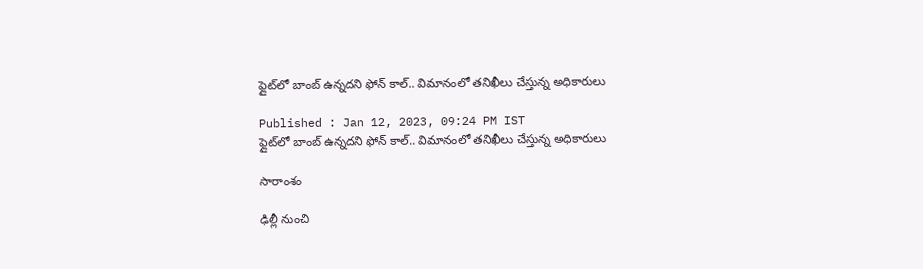ఫ్లైట్‌లో బాంబ్ ఉన్నదని ఫోన్ కాల్.. విమానంలో తనిఖీలు చేస్తున్న అధికారులు

Published : Jan 12, 2023, 09:24 PM IST
ఫ్లైట్‌లో బాంబ్ ఉన్నదని ఫోన్ కాల్.. విమానంలో తనిఖీలు చేస్తున్న అధికారులు

సారాంశం

ఢిల్లీ నుంచి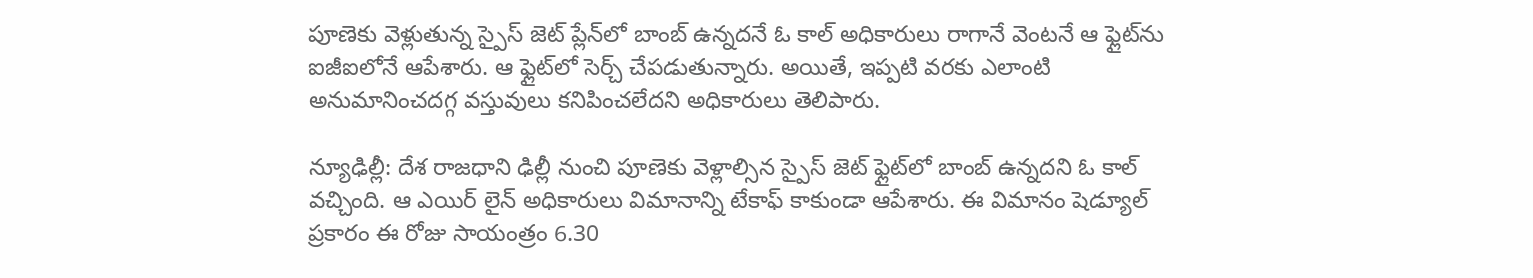పూణెకు వెళ్లుతున్న స్పైస్ జెట్ ప్లేన్‌లో బాంబ్ ఉన్నదనే ఓ కాల్ అధికారులు రాగానే వెంటనే ఆ ఫ్లైట్‌ను ఐజీఐలోనే ఆపేశారు. ఆ ఫ్లైట్‌లో సెర్చ్ చేపడుతున్నారు. అయితే, ఇప్పటి వరకు ఎలాంటి అనుమానించదగ్గ వస్తువులు కనిపించలేదని అధికారులు తెలిపారు.

న్యూఢిల్లీ: దేశ రాజధాని ఢిల్లీ నుంచి పూణెకు వెళ్లాల్సిన స్పైస్ జెట్ ఫ్లైట్‌లో బాంబ్ ఉన్నదని ఓ కాల్ వచ్చింది. ఆ ఎయిర్ లైన్ అధికారులు విమానాన్ని టేకాఫ్ కాకుండా ఆపేశారు. ఈ విమానం షెడ్యూల్ ప్రకారం ఈ రోజు సాయంత్రం 6.30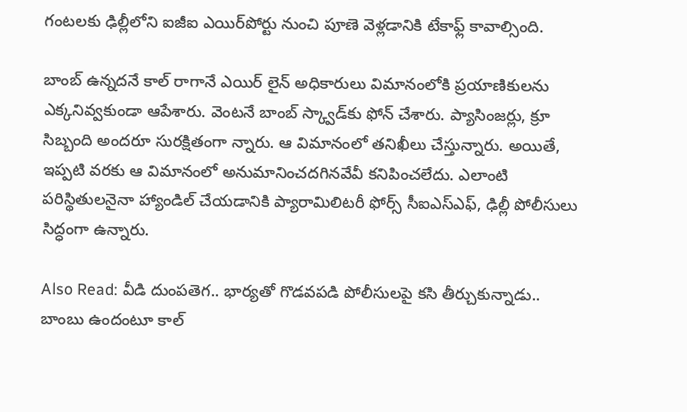గంటలకు ఢిల్లీలోని ఐజీఐ ఎయిర్‌పోర్టు నుంచి పూణె వెళ్లడానికి టేకాఫ్ల్ కావాల్సింది.

బాంబ్ ఉన్నదనే కాల్ రాగానే ఎయిర్ లైన్ అధికారులు విమానంలోకి ప్రయాణికులను ఎక్కనివ్వకుండా ఆపేశారు. వెంటనే బాంబ్ స్క్వాడ్‌కు ఫోన్ చేశారు. ప్యాసింజర్లు, క్రూ సిబ్బంది అందరూ సురక్షితంగా న్నారు. ఆ విమానంలో తనిఖీలు చేస్తున్నారు. అయితే, ఇప్పటి వరకు ఆ విమానంలో అనుమానించదగినవేవీ కనిపించలేదు. ఎలాంటి పరిస్థితులనైనా హ్యాండిల్ చేయడానికి ప్యారామిలిటరీ ఫోర్స్ సీఐఎస్ఎఫ్, ఢిల్లీ పోలీసులు సిద్ధంగా ఉన్నారు.

Also Read: వీడి దుంపతెగ.. భార్యతో గొడవపడి పోలీసులపై కసి తీర్చుకున్నాడు.. బాంబు ఉందంటూ కాల్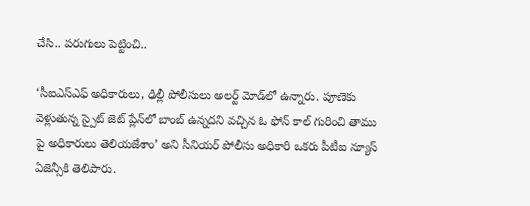చేసి.. పరుగులు పెట్టించి..

‘సీఐఎస్ఎఫ్ అధికారులు, ఢిల్లీ పోలీసులు అలర్ట్‌ మోడ్‌లో ఉన్నారు. పూణెకు వెళ్లుతున్న స్పైట్ జెట్ ప్లేన్‌లో బాంబ్ ఉన్నదని వచ్చిన ఓ ఫోన్ కాల్ గురించి తాము పై అధికారులు తెలియజేశాం’ అని సీనియర్ పోలీసు అధికారి ఒకరు పీటీఐ న్యూస్ ఏజెన్సీకి తెలిపారు.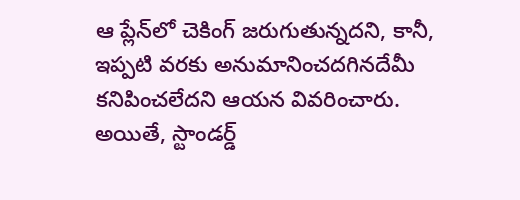ఆ ప్లేన్‌లో చెకింగ్ జరుగుతున్నదని, కానీ, ఇప్పటి వరకు అనుమానించదగినదేమీ కనిపించలేదని ఆయన వివరించారు. అయితే, స్టాండర్డ్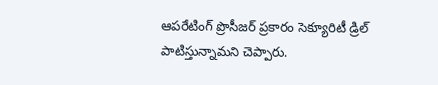ఆపరేటింగ్ ప్రొసీజర్ ప్రకారం సెక్యూరిటీ డ్రిల్ పాటిస్తున్నామని చెప్పారు.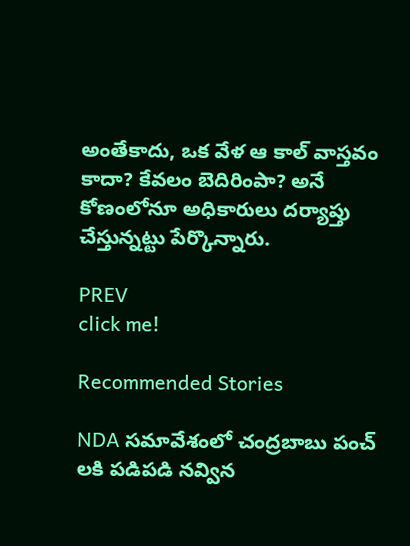అంతేకాదు, ఒక వేళ ఆ కాల్ వాస్తవం కాదా? కేవలం బెదిరింపా? అనే కోణంలోనూ అధికారులు దర్యాప్తు చేస్తున్నట్టు పేర్కొన్నారు.

PREV
click me!

Recommended Stories

NDA సమావేశంలో చంద్రబాబు పంచ్ లకి పడిపడి నవ్విన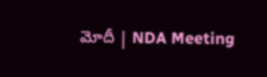మోదీ | NDA Meeting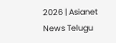2026 | Asianet News Telugu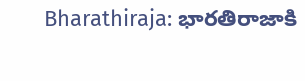Bharathiraja: భారతిరాజాకి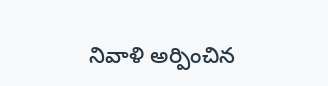నివాళి అర్పించిన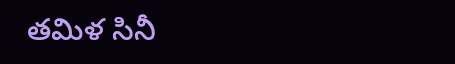తమిళ సినీ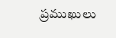ప్రముఖులు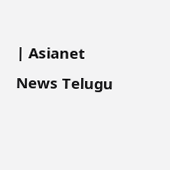| Asianet News Telugu